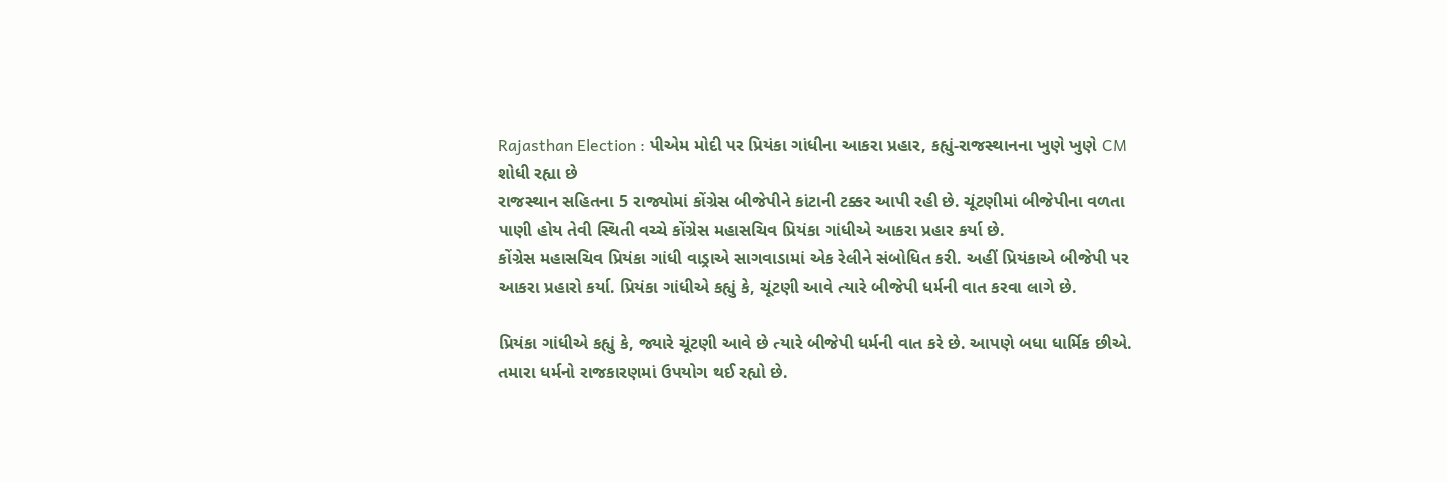Rajasthan Election : પીએમ મોદી પર પ્રિયંકા ગાંધીના આકરા પ્રહાર, કહ્યું-રાજસ્થાનના ખુણે ખુણે CM શોધી રહ્યા છે
રાજસ્થાન સહિતના 5 રાજ્યોમાં કોંગ્રેસ બીજેપીને કાંટાની ટક્કર આપી રહી છે. ચૂંટણીમાં બીજેપીના વળતા પાણી હોય તેવી સ્થિતી વચ્ચે કોંગ્રેસ મહાસચિવ પ્રિયંકા ગાંધીએ આકરા પ્રહાર કર્યા છે.
કોંગ્રેસ મહાસચિવ પ્રિયંકા ગાંધી વાડ્રાએ સાગવાડામાં એક રેલીને સંબોધિત કરી. અહીં પ્રિયંકાએ બીજેપી પર આકરા પ્રહારો કર્યા. પ્રિયંકા ગાંધીએ કહ્યું કે, ચૂંટણી આવે ત્યારે બીજેપી ધર્મની વાત કરવા લાગે છે.

પ્રિયંકા ગાંધીએ કહ્યું કે, જ્યારે ચૂંટણી આવે છે ત્યારે બીજેપી ધર્મની વાત કરે છે. આપણે બધા ધાર્મિક છીએ. તમારા ધર્મનો રાજકારણમાં ઉપયોગ થઈ રહ્યો છે.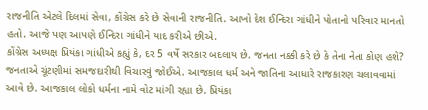રાજનીતિ એટલે દિલમાં સેવા, કોંગ્રેસ કરે છે સેવાની રાજનીતિ. આખો દેશ ઈન્દિરા ગાંધીને પોતાનો પરિવાર માનતો હતો. આજે પણ આપણે ઈન્દિરા ગાંધીને યાદ કરીએ છીએ.
કોંગ્રેસ અધ્યક્ષ પ્રિયંકા ગાંધીએ કહ્યું કે, દર 5 વર્ષે સરકાર બદલાય છે. જનતા નક્કી કરે છે કે તેના નેતા કોણ હશે? જનતાએ ચૂંટણીમાં સમજદારીથી વિચારવું જોઈએ. આજકાલ ધર્મ અને જાતિના આધારે રાજકારણ ચલાવવામાં આવે છે. આજકાલ લોકો ધર્મના નામે વોટ માંગી રહ્યા છે. પ્રિયંકા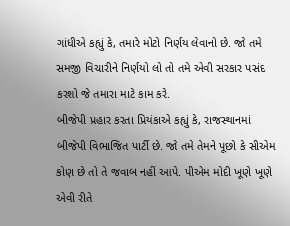ગાંધીએ કહ્યું કે, તમારે મોટો નિર્ણય લેવાનો છે. જો તમે સમજી વિચારીને નિર્ણયો લો તો તમે એવી સરકાર પસંદ કરશો જે તમારા માટે કામ કરે.
બીજેપી પ્રહાર કરતા પ્રિયંકાએ કહ્યું કે, રાજસ્થાનમાં બીજેપી વિભાજિત પાર્ટી છે. જો તમે તેમને પૂછો કે સીએમ કોણ છે તો તે જવાબ નહીં આપે. પીએમ મોદી ખૂણે ખૂણે એવી રીતે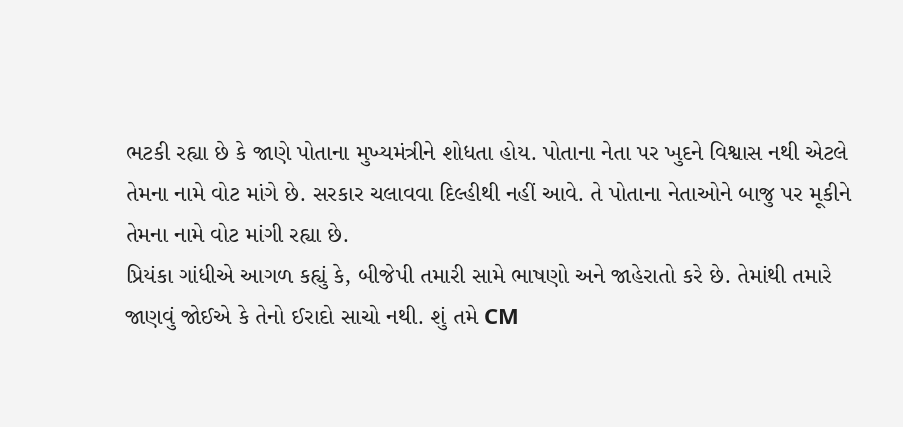ભટકી રહ્યા છે કે જાણે પોતાના મુખ્યમંત્રીને શોધતા હોય. પોતાના નેતા પર ખુદને વિશ્વાસ નથી એટલે તેમના નામે વોટ માંગે છે. સરકાર ચલાવવા દિલ્હીથી નહીં આવે. તે પોતાના નેતાઓને બાજુ પર મૂકીને તેમના નામે વોટ માંગી રહ્યા છે.
પ્રિયંકા ગાંધીએ આગળ કહ્યું કે, બીજેપી તમારી સામે ભાષણો અને જાહેરાતો કરે છે. તેમાંથી તમારે જાણવું જોઈએ કે તેનો ઈરાદો સાચો નથી. શું તમે CM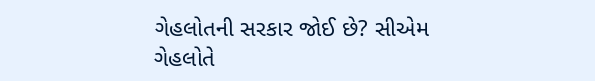ગેહલોતની સરકાર જોઈ છે? સીએમ ગેહલોતે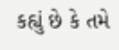કહ્યું છે કે તમે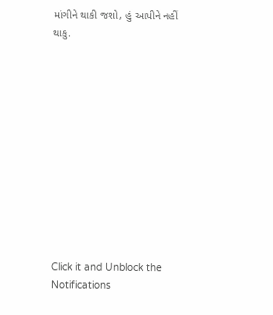માંગીને થાકી જશો, હું આપીને નહીં થાકુ.












Click it and Unblock the Notifications